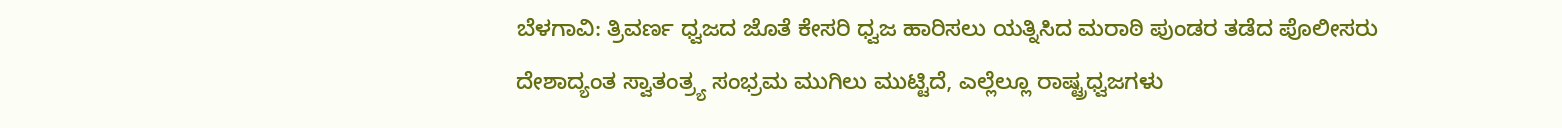ಬೆಳಗಾವಿ: ತ್ರಿವರ್ಣ ಧ್ವಜದ ಜೊತೆ ಕೇಸರಿ ಧ್ವಜ ಹಾರಿಸಲು ಯತ್ನಿಸಿದ ಮರಾಠಿ ಪುಂಡರ ತಡೆದ ಪೊಲೀಸರು
ದೇಶಾದ್ಯಂತ ಸ್ವಾತಂತ್ರ್ಯ ಸಂಭ್ರಮ ಮುಗಿಲು ಮುಟ್ಟಿದೆ, ಎಲ್ಲೆಲ್ಲೂ ರಾಷ್ಟ್ರಧ್ವಜಗಳು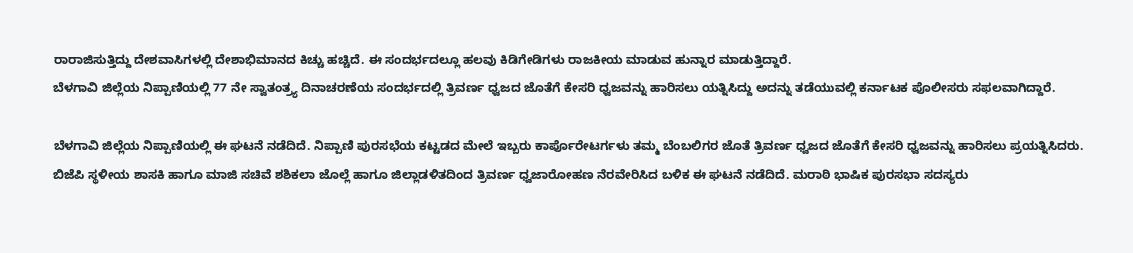ರಾರಾಜಿಸುತ್ತಿದ್ದು ದೇಶವಾಸಿಗಳಲ್ಲಿ ದೇಶಾಭಿಮಾನದ ಕಿಚ್ಚು ಹಚ್ಚಿದೆ. ಈ ಸಂದರ್ಭದಲ್ಲೂ ಹಲವು ಕಿಡಿಗೇಡಿಗಳು ರಾಜಕೀಯ ಮಾಡುವ ಹುನ್ನಾರ ಮಾಡುತ್ತಿದ್ದಾರೆ.
ಬೆಳಗಾವಿ ಜಿಲ್ಲೆಯ ನಿಪ್ಪಾಣಿಯಲ್ಲಿ 77 ನೇ ಸ್ವಾತಂತ್ರ್ಯ ದಿನಾಚರಣೆಯ ಸಂದರ್ಭದಲ್ಲಿ ತ್ರಿವರ್ಣ ಧ್ವಜದ ಜೊತೆಗೆ ಕೇಸರಿ ಧ್ವಜವನ್ನು ಹಾರಿಸಲು ಯತ್ನಿಸಿದ್ದು ಅದನ್ನು ತಡೆಯುವಲ್ಲಿ ಕರ್ನಾಟಕ ಪೊಲೀಸರು ಸಫಲವಾಗಿದ್ದಾರೆ.

ಬೆಳಗಾವಿ ಜಿಲ್ಲೆಯ ನಿಪ್ಪಾಣಿಯಲ್ಲಿ ಈ ಘಟನೆ ನಡೆದಿದೆ. ನಿಪ್ಪಾಣಿ ಪುರಸಭೆಯ ಕಟ್ಟಡದ ಮೇಲೆ ಇಬ್ಬರು ಕಾರ್ಪೊರೇಟರ್ಗಳು ತಮ್ಮ ಬೆಂಬಲಿಗರ ಜೊತೆ ತ್ರಿವರ್ಣ ಧ್ವಜದ ಜೊತೆಗೆ ಕೇಸರಿ ಧ್ವಜವನ್ನು ಹಾರಿಸಲು ಪ್ರಯತ್ನಿಸಿದರು.
ಬಿಜೆಪಿ ಸ್ಥಳೀಯ ಶಾಸಕಿ ಹಾಗೂ ಮಾಜಿ ಸಚಿವೆ ಶಶಿಕಲಾ ಜೊಲ್ಲೆ ಹಾಗೂ ಜಿಲ್ಲಾಡಳಿತದಿಂದ ತ್ರಿವರ್ಣ ಧ್ವಜಾರೋಹಣ ನೆರವೇರಿಸಿದ ಬಳಿಕ ಈ ಘಟನೆ ನಡೆದಿದೆ. ಮರಾಠಿ ಭಾಷಿಕ ಪುರಸಭಾ ಸದಸ್ಯರು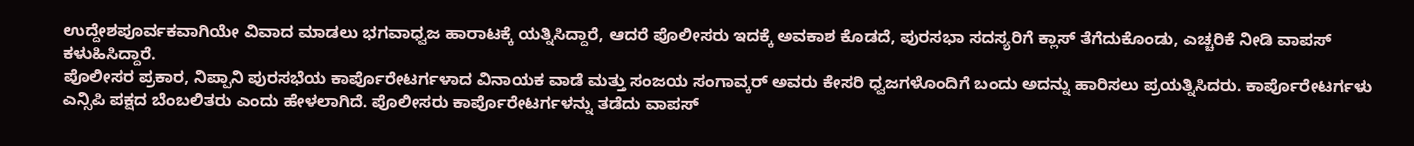ಉದ್ದೇಶಪೂರ್ವಕವಾಗಿಯೇ ವಿವಾದ ಮಾಡಲು ಭಗವಾಧ್ವಜ ಹಾರಾಟಕ್ಕೆ ಯತ್ನಿಸಿದ್ದಾರೆ, ಆದರೆ ಪೊಲೀಸರು ಇದಕ್ಕೆ ಅವಕಾಶ ಕೊಡದೆ, ಪುರಸಭಾ ಸದಸ್ಯರಿಗೆ ಕ್ಲಾಸ್ ತೆಗೆದುಕೊಂಡು, ಎಚ್ಚರಿಕೆ ನೀಡಿ ವಾಪಸ್ ಕಳುಹಿಸಿದ್ದಾರೆ.
ಪೊಲೀಸರ ಪ್ರಕಾರ, ನಿಪ್ಪಾನಿ ಪುರಸಭೆಯ ಕಾರ್ಪೊರೇಟರ್ಗಳಾದ ವಿನಾಯಕ ವಾಡೆ ಮತ್ತು ಸಂಜಯ ಸಂಗಾವ್ಕರ್ ಅವರು ಕೇಸರಿ ಧ್ವಜಗಳೊಂದಿಗೆ ಬಂದು ಅದನ್ನು ಹಾರಿಸಲು ಪ್ರಯತ್ನಿಸಿದರು. ಕಾರ್ಪೊರೇಟರ್ಗಳು ಎನ್ಸಿಪಿ ಪಕ್ಷದ ಬೆಂಬಲಿತರು ಎಂದು ಹೇಳಲಾಗಿದೆ. ಪೊಲೀಸರು ಕಾರ್ಪೊರೇಟರ್ಗಳನ್ನು ತಡೆದು ವಾಪಸ್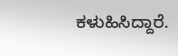ಕಳುಹಿಸಿದ್ದಾರೆ.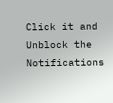Click it and Unblock the Notifications